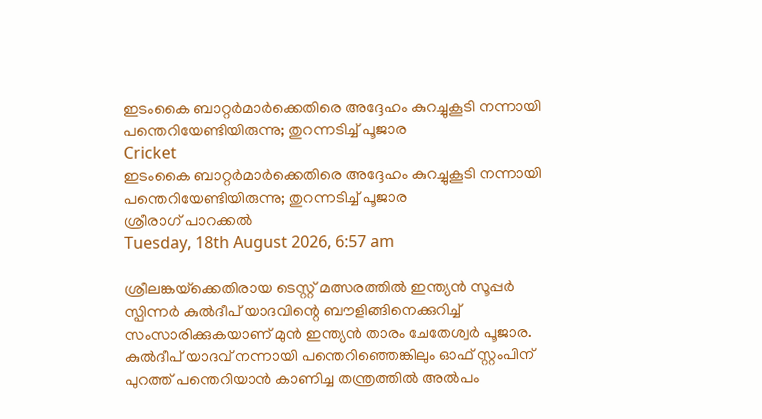ഇടംകൈ ബാറ്റര്‍മാര്‍ക്കെതിരെ അദ്ദേഹം കുറച്ചുകൂടി നന്നായി പന്തെറിയേണ്ടിയിരുന്നു; തുറന്നടിച്ച് പൂജാര
Cricket
ഇടംകൈ ബാറ്റര്‍മാര്‍ക്കെതിരെ അദ്ദേഹം കുറച്ചുകൂടി നന്നായി പന്തെറിയേണ്ടിയിരുന്നു; തുറന്നടിച്ച് പൂജാര
ശ്രീരാഗ് പാറക്കല്‍
Tuesday, 18th August 2026, 6:57 am

ശ്രീലങ്കയ്‌ക്കെതിരായ ടെസ്റ്റ് മത്സരത്തില്‍ ഇന്ത്യന്‍ സൂപ്പര്‍ സ്പിന്നര്‍ കുല്‍ദീപ് യാദവിന്റെ ബൗളിങ്ങിനെക്കുറിച്ച് സംസാരിക്കുകയാണ് മുന്‍ ഇന്ത്യന്‍ താരം ചേതേശ്വര്‍ പൂജാര. കുല്‍ദീപ് യാദവ് നന്നായി പന്തെറിഞ്ഞെങ്കിലും ഓഫ് സ്റ്റംപിന് പുറത്ത് പന്തെറിയാന്‍ കാണിച്ച തന്ത്രത്തില്‍ അല്‍പം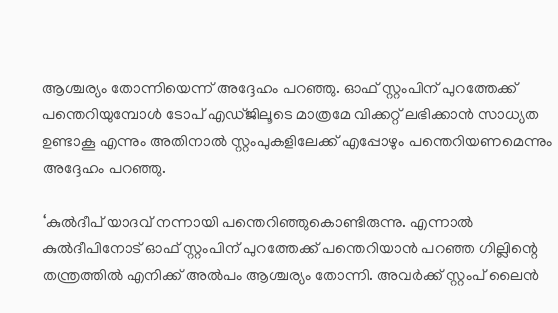ആശ്ചര്യം തോന്നിയെന്ന് അദ്ദേഹം പറഞ്ഞു. ഓഫ് സ്റ്റംപിന് പുറത്തേക്ക് പന്തെറിയുമ്പോള്‍ ടോപ് എഡ്ജിലൂടെ മാത്രമേ വിക്കറ്റ് ലഭിക്കാന്‍ സാധ്യത ഉണ്ടാകൂ എന്നും അതിനാല്‍ സ്റ്റംപുകളിലേക്ക് എപ്പോഴും പന്തെറിയണമെന്നും അദ്ദേഹം പറഞ്ഞു.

‘കുല്‍ദീപ് യാദവ് നന്നായി പന്തെറിഞ്ഞുകൊണ്ടിരുന്നു. എന്നാല്‍ കുല്‍ദീപിനോട് ഓഫ് സ്റ്റംപിന് പുറത്തേക്ക് പന്തെറിയാന്‍ പറഞ്ഞ ഗില്ലിന്റെ തന്ത്രത്തില്‍ എനിക്ക് അല്‍പം ആശ്ചര്യം തോന്നി. അവര്‍ക്ക് സ്റ്റംപ് ലൈന്‍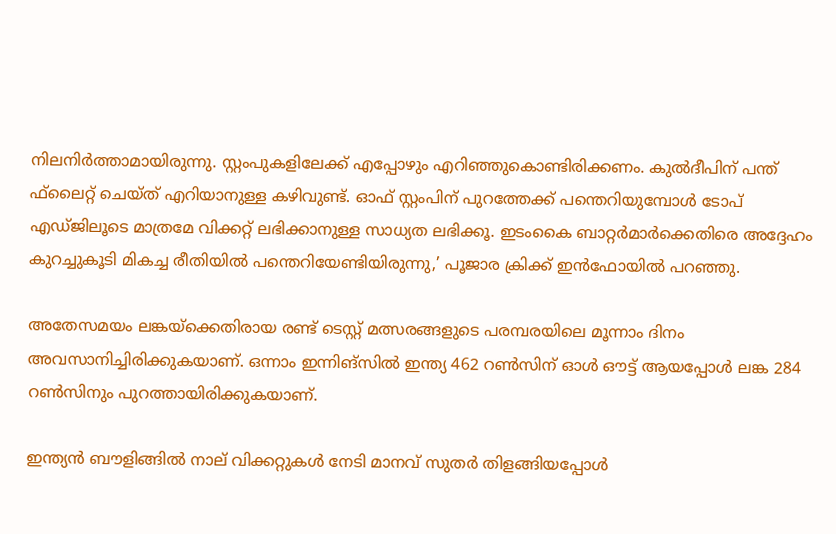നിലനിര്‍ത്താമായിരുന്നു. സ്റ്റംപുകളിലേക്ക് എപ്പോഴും എറിഞ്ഞുകൊണ്ടിരിക്കണം. കുല്‍ദീപിന് പന്ത് ഫ്‌ലൈറ്റ് ചെയ്ത് എറിയാനുള്ള കഴിവുണ്ട്. ഓഫ് സ്റ്റംപിന് പുറത്തേക്ക് പന്തെറിയുമ്പോള്‍ ടോപ് എഡ്ജിലൂടെ മാത്രമേ വിക്കറ്റ് ലഭിക്കാനുള്ള സാധ്യത ലഭിക്കൂ. ഇടംകൈ ബാറ്റര്‍മാര്‍ക്കെതിരെ അദ്ദേഹം കുറച്ചുകൂടി മികച്ച രീതിയില്‍ പന്തെറിയേണ്ടിയിരുന്നു,’ പൂജാര ക്രിക്ക് ഇന്‍ഫോയില്‍ പറഞ്ഞു.

അതേസമയം ലങ്കയ്‌ക്കെതിരായ രണ്ട് ടെസ്റ്റ് മത്സരങ്ങളുടെ പരമ്പരയിലെ മൂന്നാം ദിനം അവസാനിച്ചിരിക്കുകയാണ്. ഒന്നാം ഇന്നിങ്‌സില്‍ ഇന്ത്യ 462 റണ്‍സിന് ഓള്‍ ഔട്ട് ആയപ്പോള്‍ ലങ്ക 284 റണ്‍സിനും പുറത്തായിരിക്കുകയാണ്.

ഇന്ത്യന്‍ ബൗളിങ്ങില്‍ നാല് വിക്കറ്റുകള്‍ നേടി മാനവ് സുതര്‍ തിളങ്ങിയപ്പോള്‍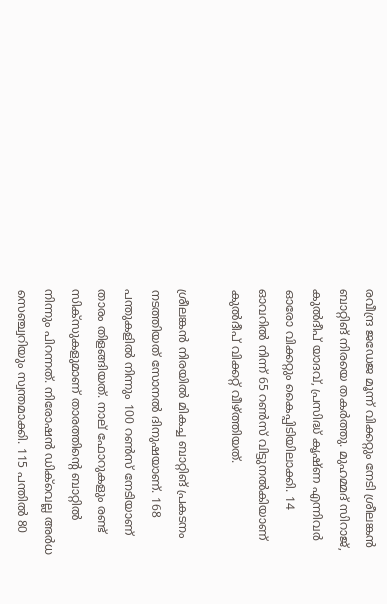രവീന്ദ്ര ജഡേജ മൂന്ന് വിക്കറ്റും നേടി ശ്രീലങ്കന്‍ ബാറ്റിങ് നിരയെ തകര്‍ത്തു. മുഹമ്മദ് സിറാജ്, കുല്‍ദീപ് യാദവ്, പ്രസിദ്ധ് കൃഷ്ണ എന്നിവര്‍ ഓരോ വിക്കറ്റും കൈപ്പിടിയിലാക്കി. 14 ഓവറില്‍ നിന്ന് 65 റണ്‍സ് വിട്ടുനല്‍കിയാണ് കുല്‍ദീപ് വിക്കറ്റ് വീഴ്ത്തിയത്.

ശ്രീലങ്കന്‍ നിരയില്‍ മികച്ച ബാറ്റിങ് പ്രകടനം നടത്തിയത് സോനല്‍ ദിനുഷയാണ്. 168 പന്തുകളില്‍ നിന്നും 100 റണ്‍സ് നേടിയാണ് താരം തിളങ്ങിയത്. നാല് ഫോറുകളും രണ്ട് സിക്സുകളുമാണ് താരത്തിന്റെ ബാറ്റില്‍ നിന്നും പിറന്നത്. നിരോഷന്‍ ഡിക്‌വെല്ല അര്‍ധ സെഞ്ച്വറിയും സ്വന്തമാക്കി. 115 പന്തില്‍ 80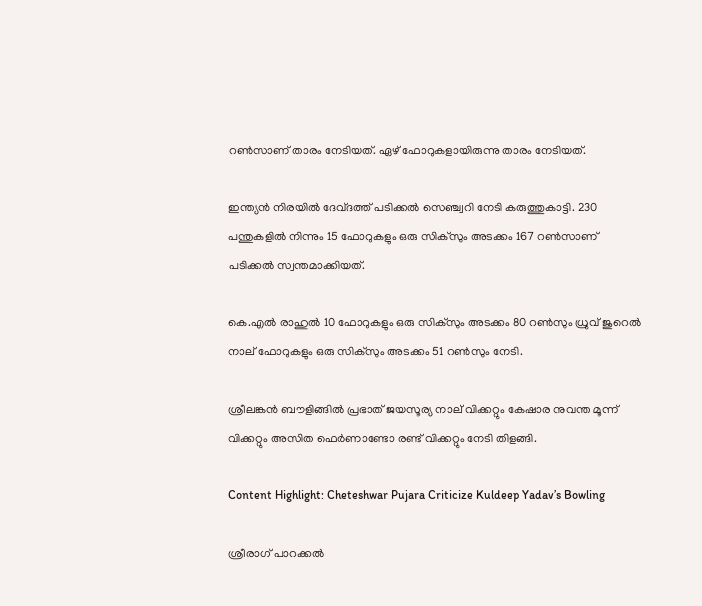റണ്‍സാണ് താരം നേടിയത്. ഏഴ് ഫോറുകളായിരുന്നു താരം നേടിയത്.

ഇന്ത്യന്‍ നിരയില്‍ ദേവ്ദത്ത് പടിക്കല്‍ സെഞ്ച്വറി നേടി കരുത്തുകാട്ടി. 230 പന്തുകളില്‍ നിന്നും 15 ഫോറുകളും ഒരു സിക്‌സും അടക്കം 167 റണ്‍സാണ് പടിക്കല്‍ സ്വന്തമാക്കിയത്.

കെ.എല്‍ രാഹുല്‍ 10 ഫോറുകളും ഒരു സിക്‌സും അടക്കം 80 റണ്‍സും ധ്രുവ് ജുറെല്‍ നാല് ഫോറുകളും ഒരു സിക്‌സും അടക്കം 51 റണ്‍സും നേടി.

ശ്രീലങ്കന്‍ ബൗളിങ്ങില്‍ പ്രഭാത് ജയസൂര്യ നാല് വിക്കറ്റും കേഷാര നുവന്ത മൂന്ന് വിക്കറ്റും അസിത ഫെര്‍ണാണ്ടോ രണ്ട് വിക്കറ്റും നേടി തിളങ്ങി.

Content Highlight: Cheteshwar Pujara Criticize Kuldeep Yadav’s Bowling

ശ്രീരാഗ് പാറക്കല്‍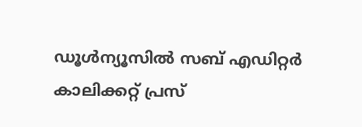ഡൂള്‍ന്യൂസില്‍ സബ് എഡിറ്റര്‍ കാലിക്കറ്റ് പ്രസ്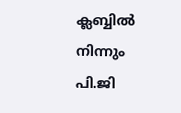ക്ലബ്ബില്‍ നിന്നും പി.ജി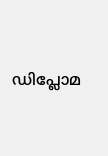ഡിപ്ലോമ